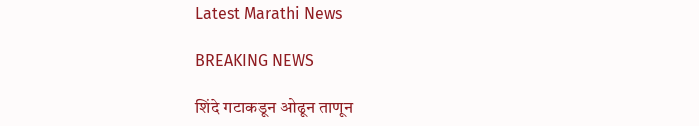Latest Marathi News

BREAKING NEWS

शिंदे गटाकडून ओढून ताणून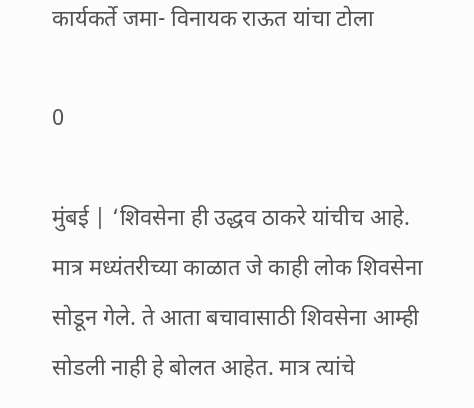कार्यकर्ते जमा- विनायक राऊत यांचा टोला

0

मुंबई | ‘शिवसेना ही उद्धव ठाकरे यांचीच आहे. मात्र मध्यंतरीच्या काळात जे काही लोक शिवसेना सोडून गेले. ते आता बचावासाठी शिवसेना आम्ही सोडली नाही हे बोलत आहेत. मात्र त्यांचे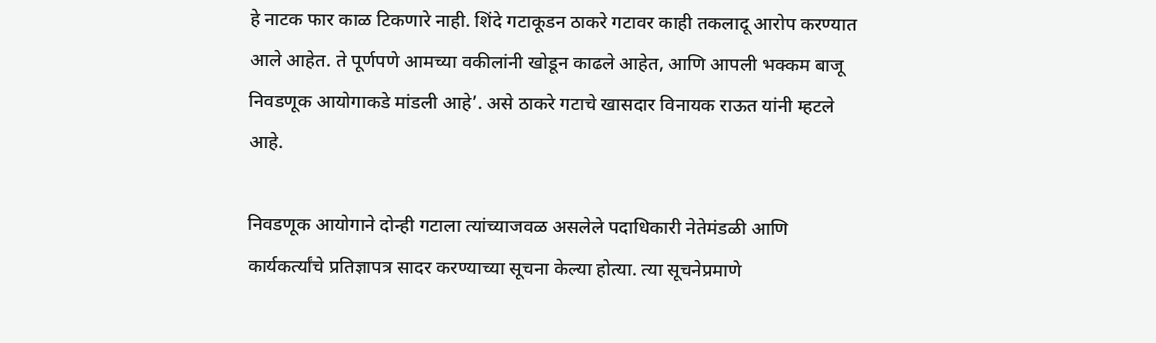हे नाटक फार काळ टिकणारे नाही. शिंदे गटाकूडन ठाकरे गटावर काही तकलादू आरोप करण्यात आले आहेत. ते पूर्णपणे आमच्या वकीलांनी खोडून काढले आहेत, आणि आपली भक्कम बाजू निवडणूक आयोगाकडे मांडली आहे’. असे ठाकरे गटाचे खासदार विनायक राऊत यांनी म्हटले आहे.

निवडणूक आयोगाने दोन्ही गटाला त्यांच्याजवळ असलेले पदाधिकारी नेतेमंडळी आणि कार्यकर्त्यांचे प्रतिज्ञापत्र सादर करण्याच्या सूचना केल्या होत्या. त्या सूचनेप्रमाणे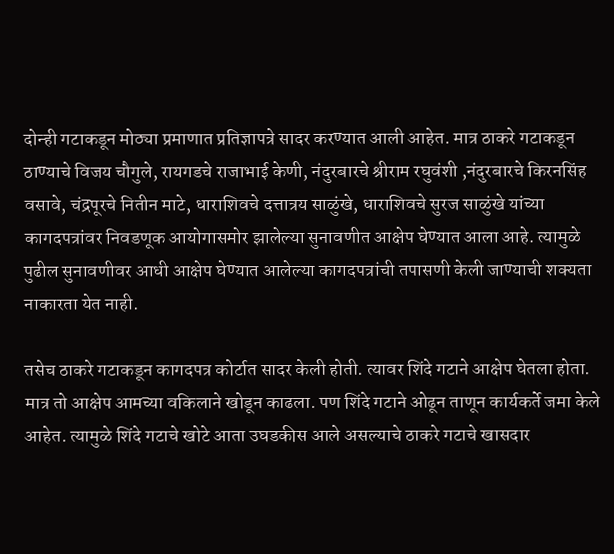दोन्ही गटाकडून मोठ्या प्रमाणात प्रतिज्ञापत्रे सादर करण्यात आली आहेत. मात्र ठाकरे गटाकडून ठाण्याचे विजय चौगुले, रायगडचे राजाभाई केणी, नंदुरबारचे श्रीराम रघुवंशी ,नंदुरबारचे किरनसिंह वसावे, चंद्रपूरचे नितीन माटे, धाराशिवचे दत्तात्रय साळुंखे, धाराशिवचे सुरज साळुंखे यांच्या कागदपत्रांवर निवडणूक आयोगासमोर झालेल्या सुनावणीत आक्षेप घेण्यात आला आहे. त्यामुळे पुढील सुनावणीवर आधी आक्षेप घेण्यात आलेल्या कागदपत्रांची तपासणी केली जाण्याची शक्यता नाकारता येत नाही.

तसेच ठाकरे गटाकडून कागदपत्र कोर्टात सादर केली होती. त्यावर शिंदे गटाने आक्षेप घेतला होता. मात्र तो आक्षेप आमच्या वकिलाने खोडून काढला. पण शिंदे गटाने ओढून ताणून कार्यकर्ते जमा केले आहेत. त्यामुळे शिंदे गटाचे खोटे आता उघडकीस आले असल्याचे ठाकरे गटाचे खासदार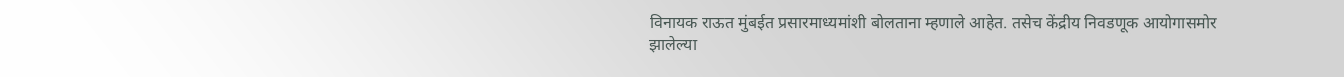विनायक राऊत मुंबईत प्रसारमाध्यमांशी बोलताना म्हणाले आहेत. तसेच केंद्रीय निवडणूक आयोगासमोर झालेल्या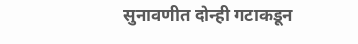सुनावणीत दोन्ही गटाकडून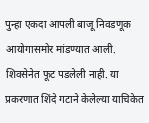पुन्हा एकदा आपली बाजू निवडणूक आयोगासमोर मांडण्यात आली. शिवसेनेत फूट पडलेली नाही. या प्रकरणात शिंदे गटाने केलेल्या याचिकेत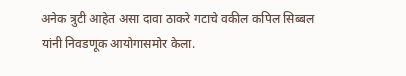अनेक त्रुटी आहेत असा दावा ठाकरे गटाचे वकील कपिल सिब्बल यांनी निवडणूक आयोगासमोर केला.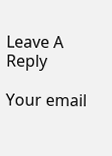Leave A Reply

Your email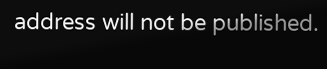address will not be published.